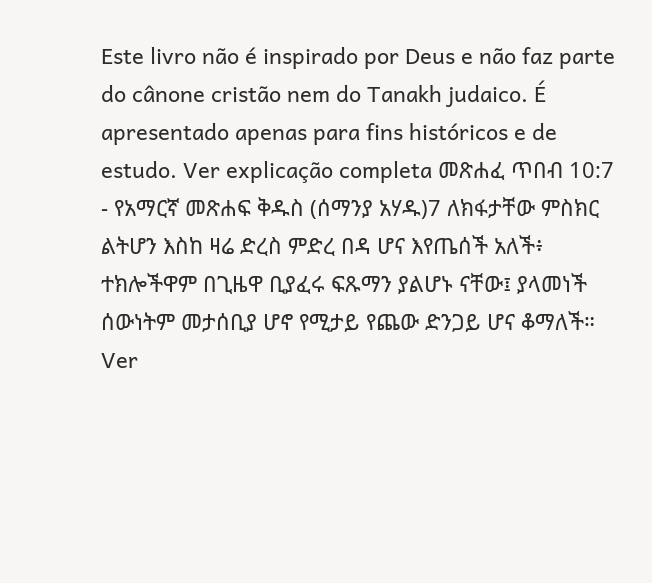Este livro não é inspirado por Deus e não faz parte do cânone cristão nem do Tanakh judaico. É apresentado apenas para fins históricos e de estudo. Ver explicação completa መጽሐፈ ጥበብ 10:7 - የአማርኛ መጽሐፍ ቅዱስ (ሰማንያ አሃዱ)7 ለክፋታቸው ምስክር ልትሆን እስከ ዛሬ ድረስ ምድረ በዳ ሆና እየጤሰች አለች፥ ተክሎችዋም በጊዜዋ ቢያፈሩ ፍጹማን ያልሆኑ ናቸው፤ ያላመነች ሰውነትም መታሰቢያ ሆኖ የሚታይ የጨው ድንጋይ ሆና ቆማለች። Ver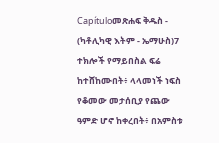Capítuloመጽሐፍ ቅዱስ - (ካቶሊካዊ እትም - ኤማሁስ)7 ተክሎች የማይበስል ፍሬ ከተሸከሙበት፥ ላላመነች ነፍስ የቆመው መታሰቢያ የጨው ዓምድ ሆኖ ከቀረበት፥ በአምስቱ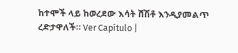ከተሞች ላይ ከወረደው እሳት ሸሽቶ እንዲያመልጥ ረድታዋለች። Ver Capítulo |